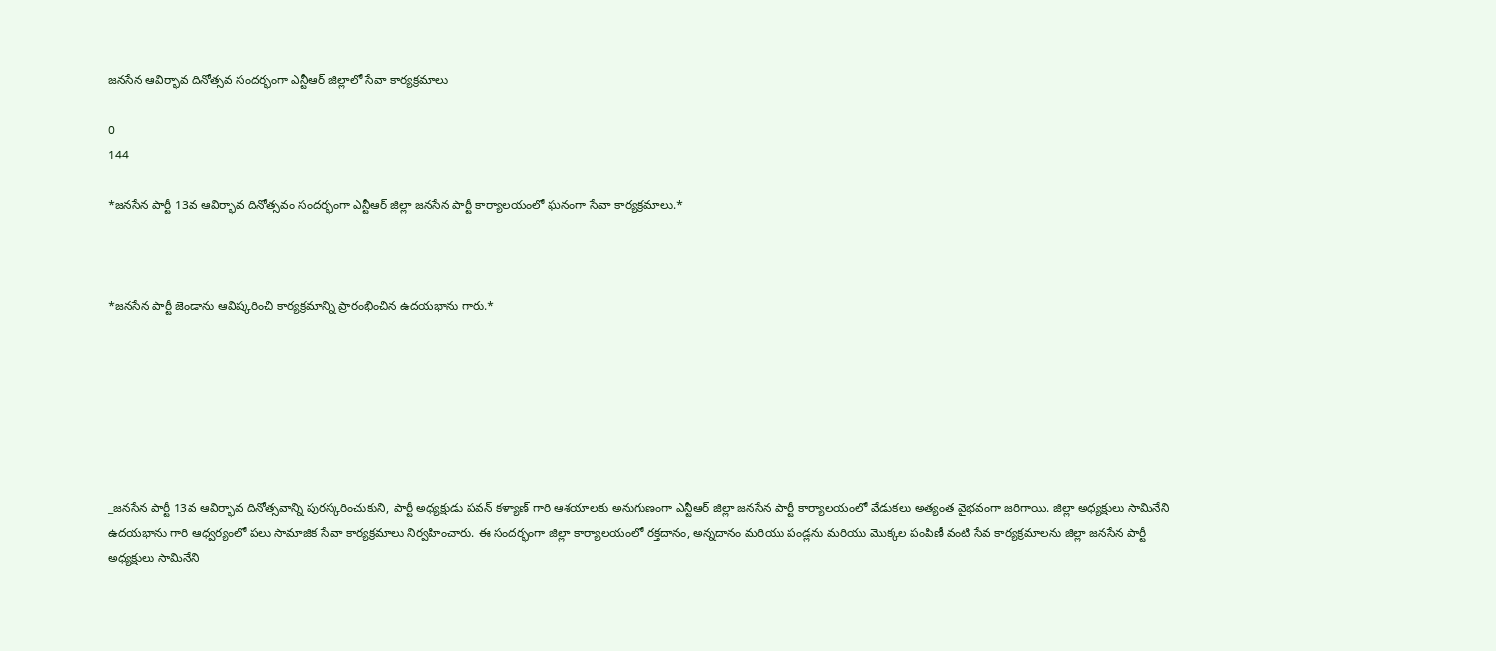జనసేన ఆవిర్భావ దినోత్సవ సందర్భంగా ఎన్టీఆర్ జిల్లాలో సేవా కార్యక్రమాలు

0
144

*జనసేన పార్టీ 13వ ఆవిర్భావ దినోత్సవం సందర్భంగా ఎన్టీఆర్ జిల్లా జనసేన పార్టీ కార్యాలయంలో ఘనంగా సేవా కార్యక్రమాలు.*



*జనసేన పార్టీ జెండాను ఆవిష్కరించి కార్యక్రమాన్ని ప్రారంభించిన ఉదయభాను గారు.*







_జనసేన పార్టీ 13వ ఆవిర్భావ దినోత్సవాన్ని పురస్కరించుకుని, పార్టీ అధ్యక్షుడు పవన్ కళ్యాణ్ గారి ఆశయాలకు అనుగుణంగా ఎన్టీఆర్ జిల్లా జనసేన పార్టీ కార్యాలయంలో వేడుకలు అత్యంత వైభవంగా జరిగాయి. జిల్లా అధ్యక్షులు సామినేని ఉదయభాను గారి ఆధ్వర్యంలో పలు సామాజిక సేవా కార్యక్రమాలు నిర్వహించారు. ఈ సందర్భంగా జిల్లా కార్యాలయంలో రక్తదానం, అన్నదానం మరియు పండ్లను మరియు మొక్కల పంపిణీ వంటి సేవ కార్యక్రమాలను జిల్లా జనసేన పార్టీ అధ్యక్షులు సామినేని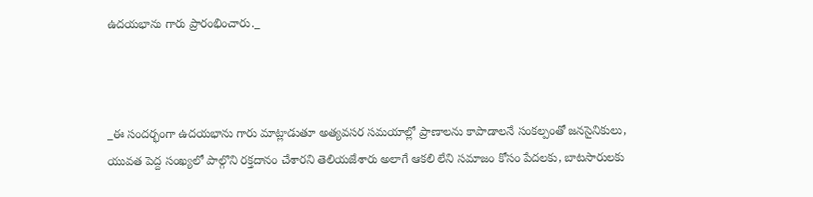ఉదయభాను గారు ప్రారంభించారు._



_ఈ సందర్భంగా ఉదయభాను గారు మాట్లాడుతూ అత్యవసర సమయాల్లో ప్రాణాలను కాపాడాలనే సంకల్పంతో జనసైనికులు, యువత పెద్ద సంఖ్యలో పాల్గొని రక్తదానం చేశారని తెలియజేశారు అలాగే ఆకలి లేని సమాజం కోసం పేదలకు, బాటసారులకు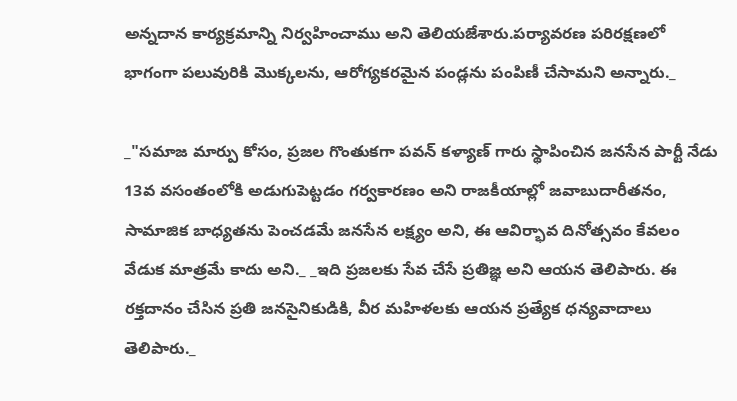అన్నదాన కార్యక్రమాన్ని నిర్వహించాము అని తెలియజేశారు.పర్యావరణ పరిరక్షణలో భాగంగా పలువురికి మొక్కలను, ఆరోగ్యకరమైన పండ్లను పంపిణీ చేసామని అన్నారు._

_"సమాజ మార్పు కోసం, ప్రజల గొంతుకగా పవన్ కళ్యాణ్ గారు స్థాపించిన జనసేన పార్టీ నేడు 13వ వసంతంలోకి అడుగుపెట్టడం గర్వకారణం అని రాజకీయాల్లో జవాబుదారీతనం, సామాజిక బాధ్యతను పెంచడమే జనసేన లక్ష్యం అని, ఈ ఆవిర్భావ దినోత్సవం కేవలం వేడుక మాత్రమే కాదు అని._ _ఇది ప్రజలకు సేవ చేసే ప్రతిజ్ఞ అని ఆయన తెలిపారు. ఈ రక్తదానం చేసిన ప్రతి జనసైనికుడికి, వీర మహిళలకు ఆయన ప్రత్యేక ధన్యవాదాలు తెలిపారు._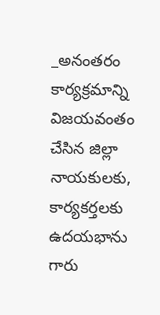_అనంతరం కార్యక్రమాన్ని విజయవంతం చేసిన జిల్లా నాయకులకు, కార్యకర్తలకు ఉదయభాను గారు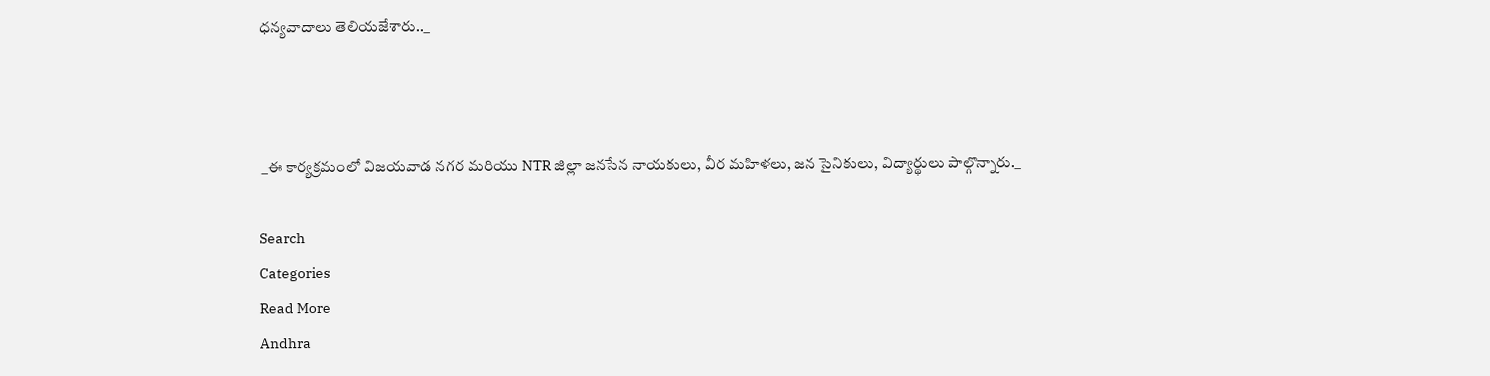ధన్యవాదాలు తెలియజేశారు.._



 _ఈ కార్యక్రమంలో విజయవాడ నగర మరియు NTR జిల్లా జనసేన నాయకులు, వీర మహిళలు, జన సైనికులు, విద్యార్థులు పాల్గొన్నారు._

Search
Categories
Read More
Andhra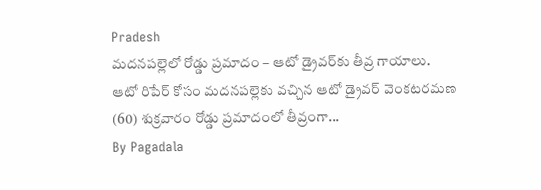Pradesh
మదనపల్లెలో రోడ్డు ప్రమాదం – ఆటో డ్రైవర్‌కు తీవ్ర గాయాలు.
ఆటో రిపేర్ కోసం మదనపల్లెకు వచ్చిన ఆటో డ్రైవర్ వెంకటరమణ (60) శుక్రవారం రోడ్డు ప్రమాదంలో తీవ్రంగా...
By Pagadala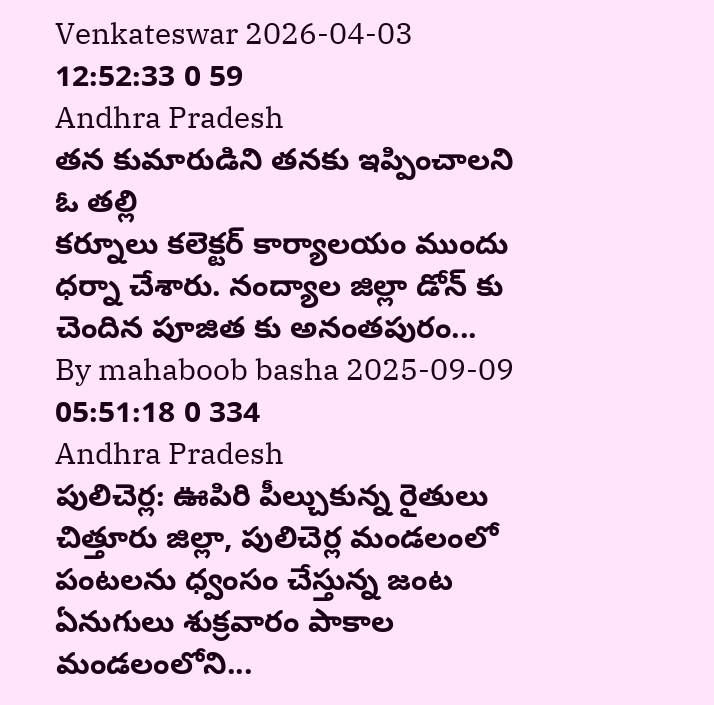Venkateswar 2026-04-03 12:52:33 0 59
Andhra Pradesh
తన కుమారుడిని తనకు ఇప్పించాలని ఓ తల్లి
కర్నూలు కలెక్టర్ కార్యాలయం ముందు ధర్నా చేశారు. నంద్యాల జిల్లా డోన్ కు చెందిన పూజిత కు అనంతపురం...
By mahaboob basha 2025-09-09 05:51:18 0 334
Andhra Pradesh
పులిచెర్ల: ఊపిరి పీల్చుకున్న రైతులు
చిత్తూరు జిల్లా, పులిచెర్ల మండలంలో పంటలను ధ్వంసం చేస్తున్న జంట ఏనుగులు శుక్రవారం పాకాల మండలంలోని...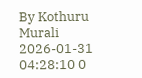By Kothuru Murali 2026-01-31 04:28:10 0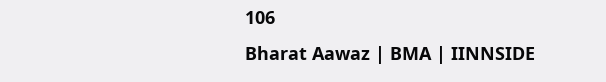106
Bharat Aawaz | BMA | IINNSIDE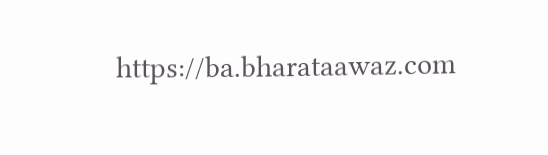https://ba.bharataawaz.com